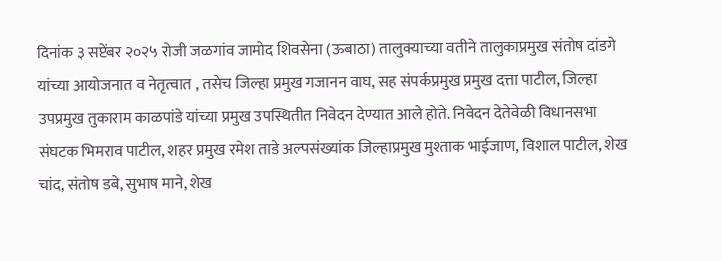दिनांक ३ सप्टेंबर २०२५ रोजी जळगांव जामोद शिवसेना (ऊबाठा) तालुक्याच्या वतीने तालुकाप्रमुख संतोष दांडगे यांच्या आयोजनात व नेतृत्वात , तसेच जिल्हा प्रमुख गजानन वाघ, सह संपर्कप्रमुख प्रमुख दत्ता पाटील, जिल्हा उपप्रमुख तुकाराम काळपांडे यांच्या प्रमुख उपस्थितीत निवेदन देण्यात आले होते. निवेदन देतेवेळी विधानसभा संघटक भिमराव पाटील, शहर प्रमुख रमेश ताडे अल्पसंख्यांक जिल्हाप्रमुख मुश्ताक भाईजाण, विशाल पाटील, शेख चांद, संतोष डबे, सुभाष माने, शेख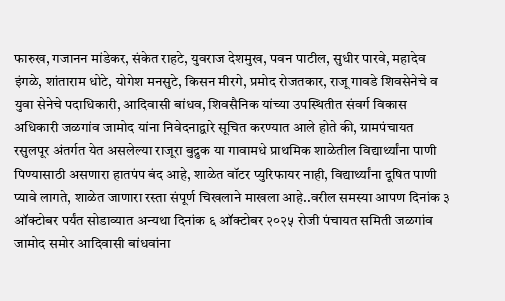फारुख, गजानन मांडेकर, संकेत राहटे, युवराज देशमुख, पवन पाटील, सुधीर पारवे, महादेव इंगळे, शांताराम धोटे, योगेश मनसुटे, किसन मीरगे, प्रमोद रोजतकार, राजू गावडे शिवसेनेचे व युवा सेनेचे पदाधिकारी, आदिवासी बांधव, शिवसैनिक यांच्या उपस्थितीत संवर्ग विकास अधिकारी जळगांव जामोद यांना निवेदनाद्वारे सूचित करण्यात आले होते की, ग्रामपंचायत रसुलपूर अंतर्गत येत असलेल्या राजूरा बुद्रुक या गावामधे प्राथमिक शाळेतील विद्यार्थ्यांना पाणी पिण्यासाठी असणारा हातपंप बंद आहे, शाळेत वॉटर प्युरिफायर नाही, विद्यार्थ्यांना दूषित पाणी प्यावे लागते, शाळेत जाणारा रस्ता संपूर्ण चिखलाने माखला आहे..वरील समस्या आपण दिनांक ३ ऑक्टोबर पर्यंत सोडाव्यात अन्यथा दिनांक ६ ऑक्टोबर २०२५ रोजी पंचायत समिती जळगांव जामोद समोर आदिवासी बांधवांना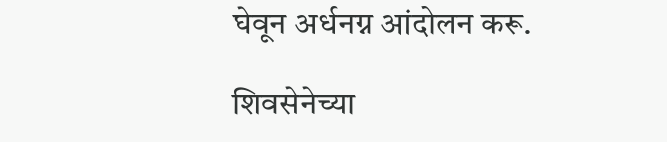घेवून अर्धनग्न आंदोलन करू.

शिवसेनेच्या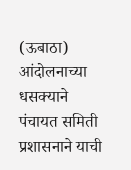(ऊबाठा) आंदोलनाच्या धसक्याने पंचायत समिती प्रशासनाने याची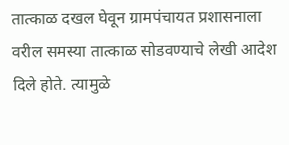तात्काळ दखल घेवून ग्रामपंचायत प्रशासनाला वरील समस्या तात्काळ सोडवण्याचे लेखी आदेश दिले होते. त्यामुळे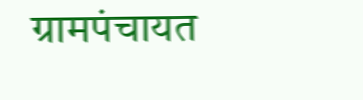ग्रामपंचायत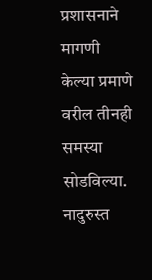प्रशासनाने मागणी केल्या प्रमाणे वरील तीनही समस्या सोडविल्या. नादुरुस्त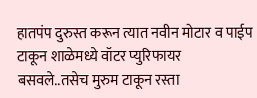हातपंप दुरुस्त करून त्यात नवीन मोटार व पाईप टाकून शाळेमध्ये वॉटर प्युरिफायर बसवले..तसेच मुरुम टाकून रस्ता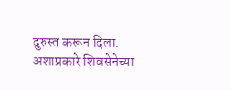दुरुस्त करून दिला. अशाप्रकारे शिवसेनेच्या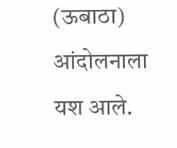(ऊबाठा) आंदोलनाला यश आले.